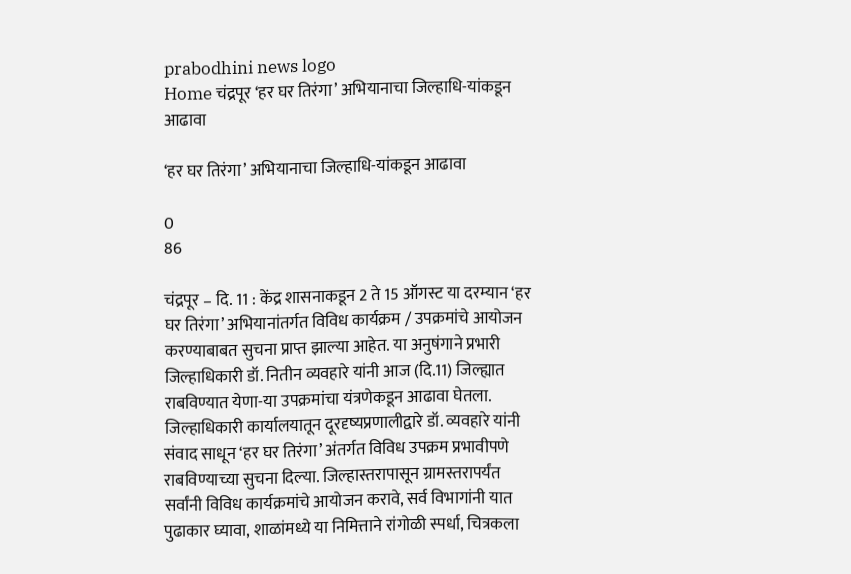prabodhini news logo
Home चंद्रपूर ‘हर घर तिरंगा’ अभियानाचा जिल्हाधि-यांकडून आढावा

‘हर घर तिरंगा’ अभियानाचा जिल्हाधि-यांकडून आढावा

0
86

चंद्रपूर – दि. 11 : केंद्र शासनाकडून 2 ते 15 ऑगस्ट या दरम्यान ‘हर घर तिरंगा’ अभियानांतर्गत विविध कार्यक्रम / उपक्रमांचे आयोजन करण्याबाबत सुचना प्राप्त झाल्या आहेत. या अनुषंगाने प्रभारी जिल्हाधिकारी डॉ. नितीन व्यवहारे यांनी आज (दि.11) जिल्ह्यात राबविण्यात येणा-या उपक्रमांचा यंत्रणेकडून आढावा घेतला.
जिल्हाधिकारी कार्यालयातून दूरदृष्यप्रणालीद्वारे डॉ. व्यवहारे यांनी संवाद साधून ‘हर घर तिरंगा’ अंतर्गत विविध उपक्रम प्रभावीपणे राबविण्याच्या सुचना दिल्या. जिल्हास्तरापासून ग्रामस्तरापर्यंत सर्वांनी विविध कार्यक्रमांचे आयोजन करावे, सर्व विभागांनी यात पुढाकार घ्यावा, शाळांमध्ये या निमित्ताने रांगोळी स्पर्धा, चित्रकला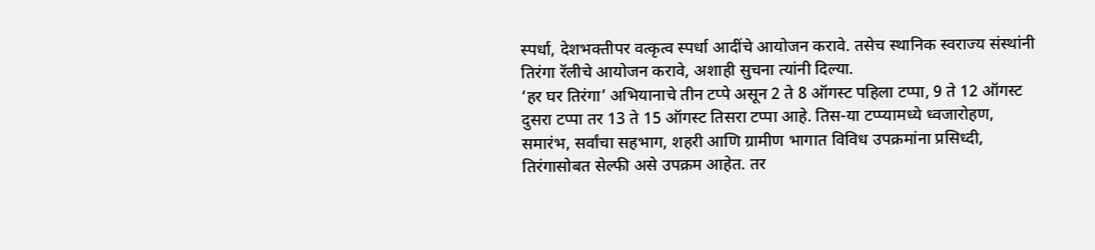स्पर्धा, देशभक्तीपर वत्कृत्व स्पर्धा आदींचे आयोजन करावे. तसेच स्थानिक स्वराज्य संस्थांनी तिरंगा रॅलीचे आयोजन करावे, अशाही सुचना त्यांनी दिल्या.
‘हर घर तिरंगा’ अभियानाचे तीन टप्पे असून 2 ते 8 ऑगस्ट पहिला टप्पा, 9 ते 12 ऑगस्ट दुसरा टप्पा तर 13 ते 15 ऑगस्ट तिसरा टप्पा आहे. तिस-या टप्प्यामध्ये ध्वजारोहण, समारंभ, सर्वांचा सहभाग, शहरी आणि ग्रामीण भागात विविध उपक्रमांना प्रसिध्दी, तिरंगासोबत सेल्फी असे उपक्रम आहेत. तर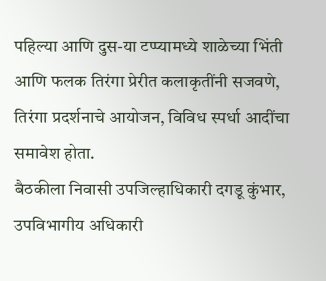पहिल्या आणि दुस-या टप्प्यामध्ये शाळेच्या भिंती आणि फलक तिरंगा प्रेरीत कलाकृतींनी सजवणे, तिरंगा प्रदर्शनाचे आयोजन, विविध स्पर्धा आदींचा समावेश होता.
बैठकीला निवासी उपजिल्हाधिकारी दगडू कुंभार, उपविभागीय अधिकारी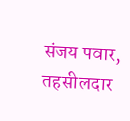संजय पवार, तहसीलदार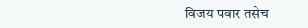विजय पवार तसेच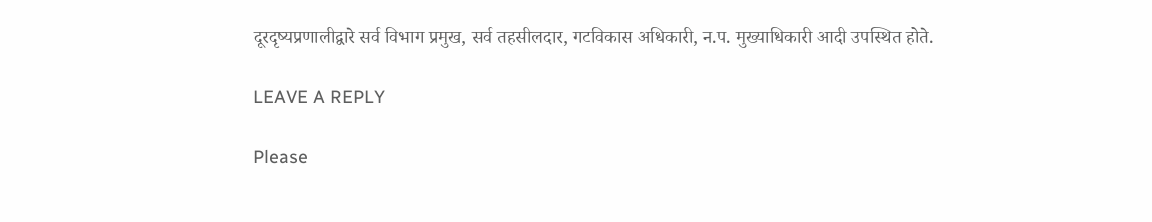दूरदृष्यप्रणालीद्वारे सर्व विभाग प्रमुख, सर्व तहसीलदार, गटविकास अधिकारी, न.प. मुख्याधिकारी आदी उपस्थित होते.

LEAVE A REPLY

Please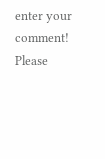enter your comment!
Please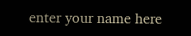enter your name here